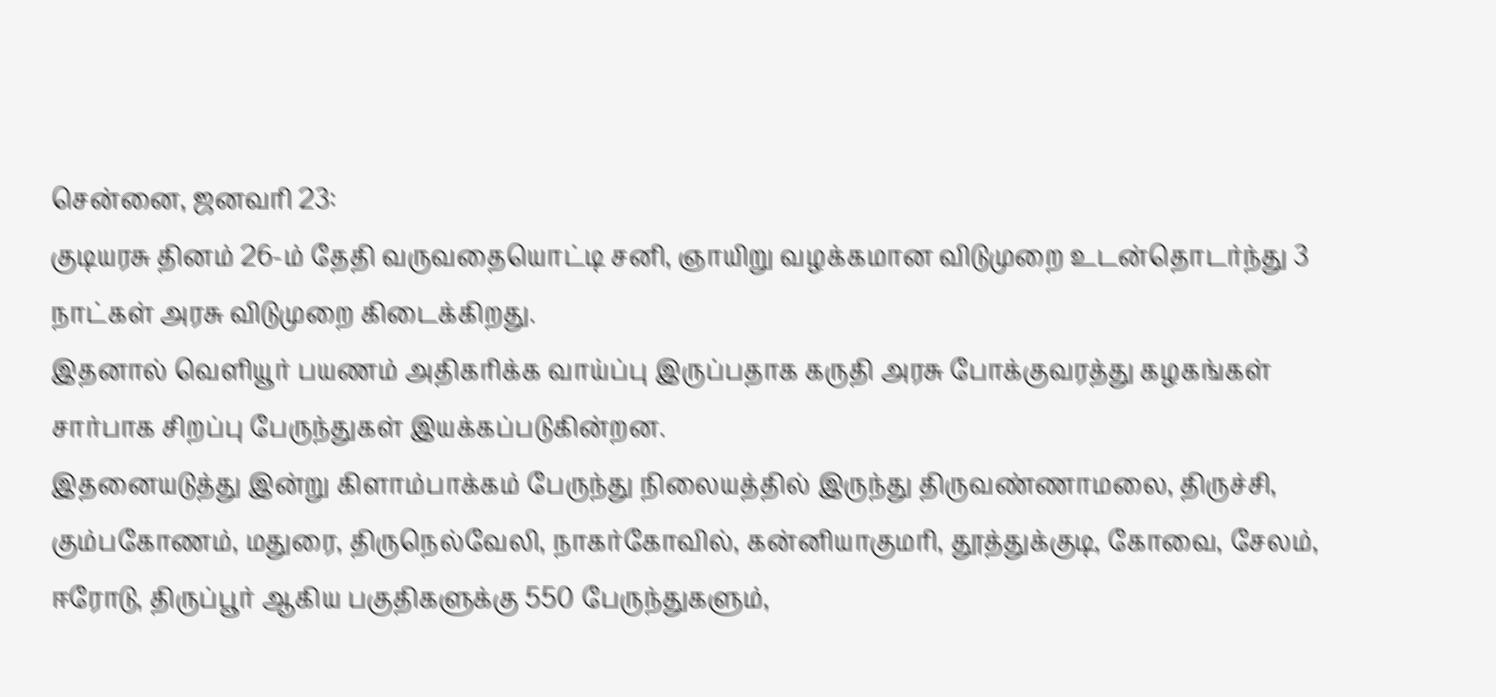சென்னை, ஜனவரி 23:
குடியரசு தினம் 26-ம் தேதி வருவதையொட்டி சனி, ஞாயிறு வழக்கமான விடுமுறை உடன்தொடர்ந்து 3 நாட்கள் அரசு விடுமுறை கிடைக்கிறது.
இதனால் வெளியூர் பயணம் அதிகரிக்க வாய்ப்பு இருப்பதாக கருதி அரசு போக்குவரத்து கழகங்கள் சார்பாக சிறப்பு பேருந்துகள் இயக்கப்படுகின்றன.
இதனையடுத்து இன்று கிளாம்பாக்கம் பேருந்து நிலையத்தில் இருந்து திருவண்ணாமலை, திருச்சி, கும்பகோணம், மதுரை, திருநெல்வேலி, நாகர்கோவில், கன்னியாகுமரி, தூத்துக்குடி, கோவை, சேலம், ஈரோடு, திருப்பூர் ஆகிய பகுதிகளுக்கு 550 பேருந்துகளும்,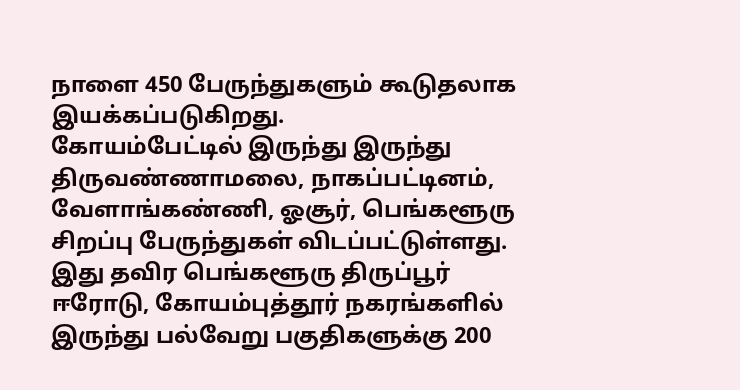நாளை 450 பேருந்துகளும் கூடுதலாக இயக்கப்படுகிறது.
கோயம்பேட்டில் இருந்து இருந்து திருவண்ணாமலை, நாகப்பட்டினம், வேளாங்கண்ணி, ஓசூர், பெங்களூரு சிறப்பு பேருந்துகள் விடப்பட்டுள்ளது. இது தவிர பெங்களூரு திருப்பூர் ஈரோடு, கோயம்புத்தூர் நகரங்களில் இருந்து பல்வேறு பகுதிகளுக்கு 200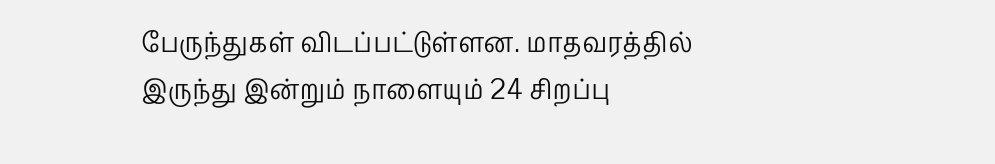பேருந்துகள் விடப்பட்டுள்ளன. மாதவரத்தில் இருந்து இன்றும் நாளையும் 24 சிறப்பு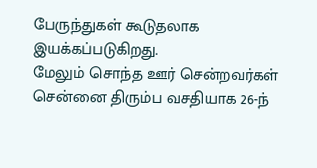பேருந்துகள் கூடுதலாக இயக்கப்படுகிறது.
மேலும் சொந்த ஊர் சென்றவர்கள் சென்னை திரும்ப வசதியாக 26-ந்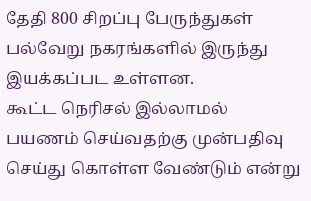தேதி 800 சிறப்பு பேருந்துகள் பல்வேறு நகரங்களில் இருந்து இயக்கப்பட உள்ளன.
கூட்ட நெரிசல் இல்லாமல் பயணம் செய்வதற்கு முன்பதிவு செய்து கொள்ள வேண்டும் என்று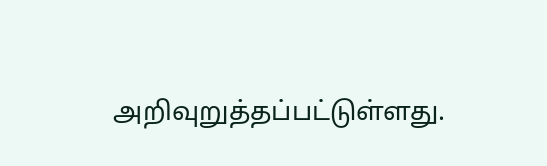அறிவுறுத்தப்பட்டுள்ளது.